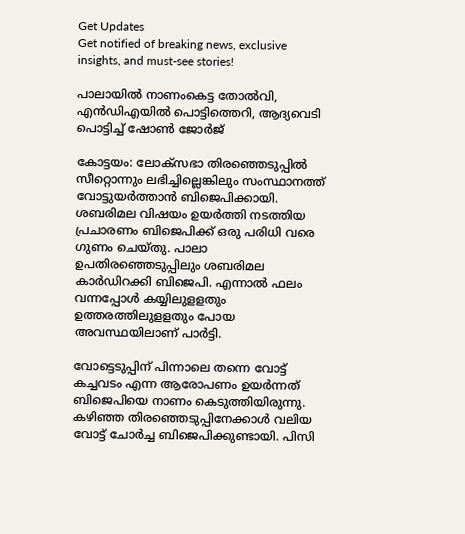Get Updates
Get notified of breaking news, exclusive insights, and must-see stories!

പാലായിൽ നാണംകെട്ട തോൽവി, എൻഡിഎയിൽ പൊട്ടിത്തെറി, ആദ്യവെടി പൊട്ടിച്ച് ഷോൺ ജോർജ്

കോട്ടയം: ലോക്‌സഭാ തിരഞ്ഞെടുപ്പില്‍ സീറ്റൊന്നും ലഭിച്ചില്ലെങ്കിലും സംസ്ഥാനത്ത് വോട്ടുയര്‍ത്താന്‍ ബിജെപിക്കായി. ശബരിമല വിഷയം ഉയര്‍ത്തി നടത്തിയ പ്രചാരണം ബിജെപിക്ക് ഒരു പരിധി വരെ ഗുണം ചെയ്തു. പാലാ ഉപതിരഞ്ഞെടുപ്പിലും ശബരിമല കാര്‍ഡിറക്കി ബിജെപി. എന്നാല്‍ ഫലം വന്നപ്പോള്‍ കയ്യിലുളളതും ഉത്തരത്തിലുളളതും പോയ അവസ്ഥയിലാണ് പാര്‍ട്ടി.

വോട്ടെടുപ്പിന് പിന്നാലെ തന്നെ വോട്ട് കച്ചവടം എന്ന ആരോപണം ഉയര്‍ന്നത് ബിജെപിയെ നാണം കെടുത്തിയിരുന്നു. കഴിഞ്ഞ തിരഞ്ഞെടുപ്പിനേക്കാള്‍ വലിയ വോട്ട് ചോര്‍ച്ച ബിജെപിക്കുണ്ടായി. പിസി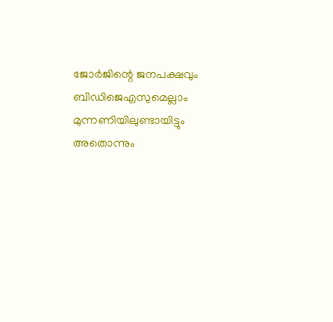ജോര്‍ജിന്റെ ജനപക്ഷവും ബിഡിജെഎസുമെല്ലാം മുന്നണിയിലുണ്ടായിട്ടും അതൊന്നും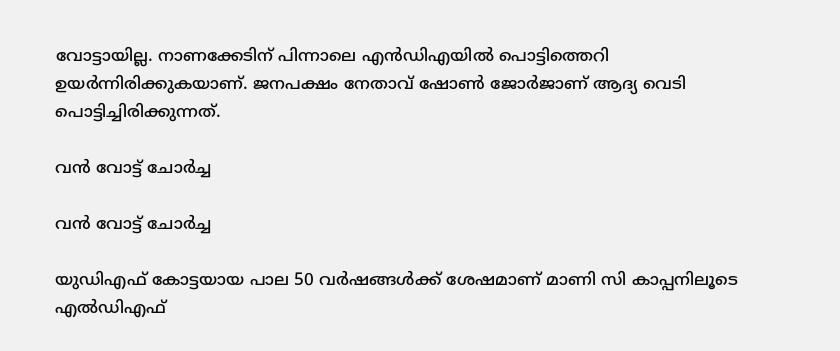വോട്ടായില്ല. നാണക്കേടിന് പിന്നാലെ എന്‍ഡിഎയില്‍ പൊട്ടിത്തെറി ഉയര്‍ന്നിരിക്കുകയാണ്. ജനപക്ഷം നേതാവ് ഷോണ്‍ ജോര്‍ജാണ് ആദ്യ വെടി പൊട്ടിച്ചിരിക്കുന്നത്.

വൻ വോട്ട് ചോർച്ച

വൻ വോട്ട് ചോർച്ച

യുഡിഎഫ് കോട്ടയായ പാല 50 വര്‍ഷങ്ങള്‍ക്ക് ശേഷമാണ് മാണി സി കാപ്പനിലൂടെ എല്‍ഡിഎഫ്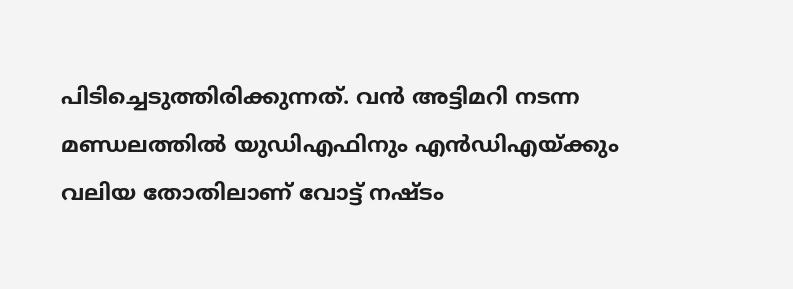പിടിച്ചെടുത്തിരിക്കുന്നത്. വന്‍ അട്ടിമറി നടന്ന മണ്ഡലത്തില്‍ യുഡിഎഫിനും എന്‍ഡിഎയ്ക്കും വലിയ തോതിലാണ് വോട്ട് നഷ്ടം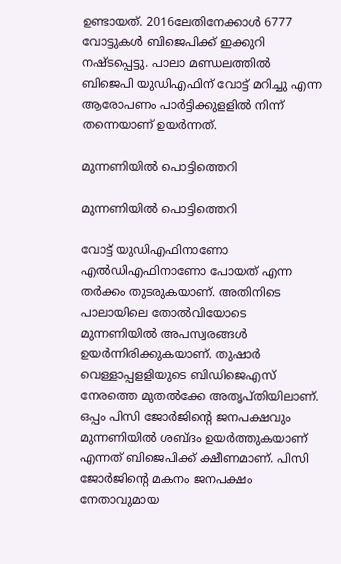ഉണ്ടായത്. 2016ലേതിനേക്കാള്‍ 6777 വോട്ടുകള്‍ ബിജെപിക്ക് ഇക്കുറി നഷ്ടപ്പെട്ടു. പാലാ മണ്ഡലത്തില്‍ ബിജെപി യുഡിഎഫിന് വോട്ട് മറിച്ചു എന്ന ആരോപണം പാര്‍ട്ടിക്കുളളില്‍ നിന്ന് തന്നെയാണ് ഉയര്‍ന്നത്.

മുന്നണിയിൽ പൊട്ടിത്തെറി

മുന്നണിയിൽ പൊട്ടിത്തെറി

വോട്ട് യുഡിഎഫിനാണോ എല്‍ഡിഎഫിനാണോ പോയത് എന്ന തര്‍ക്കം തുടരുകയാണ്. അതിനിടെ പാലായിലെ തോല്‍വിയോടെ മുന്നണിയില്‍ അപസ്വരങ്ങള്‍ ഉയര്‍ന്നിരിക്കുകയാണ്. തുഷാര്‍ വെള്ളാപ്പളളിയുടെ ബിഡിജെഎസ് നേരത്തെ മുതല്‍ക്കേ അതൃപ്തിയിലാണ്. ഒപ്പം പിസി ജോര്‍ജിന്റെ ജനപക്ഷവും മുന്നണിയില്‍ ശബ്ദം ഉയര്‍ത്തുകയാണ് എന്നത് ബിജെപിക്ക് ക്ഷീണമാണ്. പിസി ജോര്‍ജിന്റെ മകനം ജനപക്ഷം നേതാവുമായ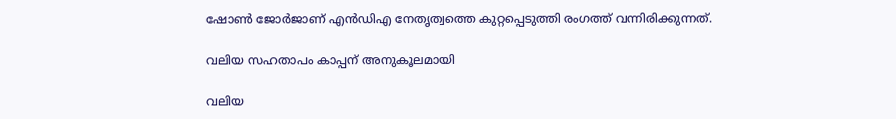ഷോണ്‍ ജോര്‍ജാണ് എന്‍ഡിഎ നേതൃത്വത്തെ കുറ്റപ്പെടുത്തി രംഗത്ത് വന്നിരിക്കുന്നത്.

വലിയ സഹതാപം കാപ്പന് അനുകൂലമായി

വലിയ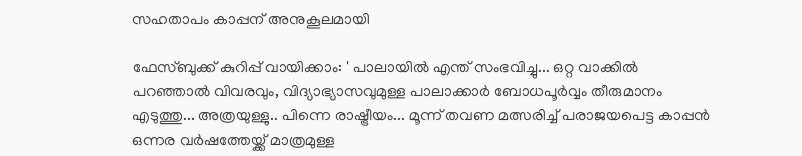സഹതാപം കാപ്പന് അനുകൂലമായി

ഫേസ്ബുക്ക് കുറിപ്പ് വായിക്കാം: ' പാലായിൽ എന്ത് സംഭവിച്ചു... ഒറ്റ വാക്കിൽ പറഞ്ഞാൽ വിവരവും, വിദ്യാഭ്യാസവുമുള്ള പാലാക്കാർ ബോധപൂർവ്വം തീരുമാനം എടുത്തു... അത്രയുള്ളു.. പിന്നെ രാഷ്ട്രീയം... മൂന്ന് തവണ മത്സരിച്ച് പരാജയപെട്ട കാപ്പൻ ഒന്നര വർഷത്തേയ്ക്ക് മാത്രമുള്ള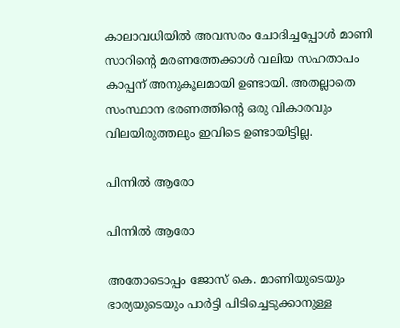കാലാവധിയിൽ അവസരം ചോദിച്ചപ്പോൾ മാണി സാറിന്റെ മരണത്തേക്കാൾ വലിയ സഹതാപം കാപ്പന് അനുകൂലമായി ഉണ്ടായി. അതല്ലാതെ സംസ്ഥാന ഭരണത്തിന്റെ ഒരു വികാരവും വിലയിരുത്തലും ഇവിടെ ഉണ്ടായിട്ടില്ല.

പിന്നിൽ ആരോ

പിന്നിൽ ആരോ

അതോടൊപ്പം ജോസ് കെ. മാണിയുടെയും ഭാര്യയുടെയും പാർട്ടി പിടിച്ചെടുക്കാനുള്ള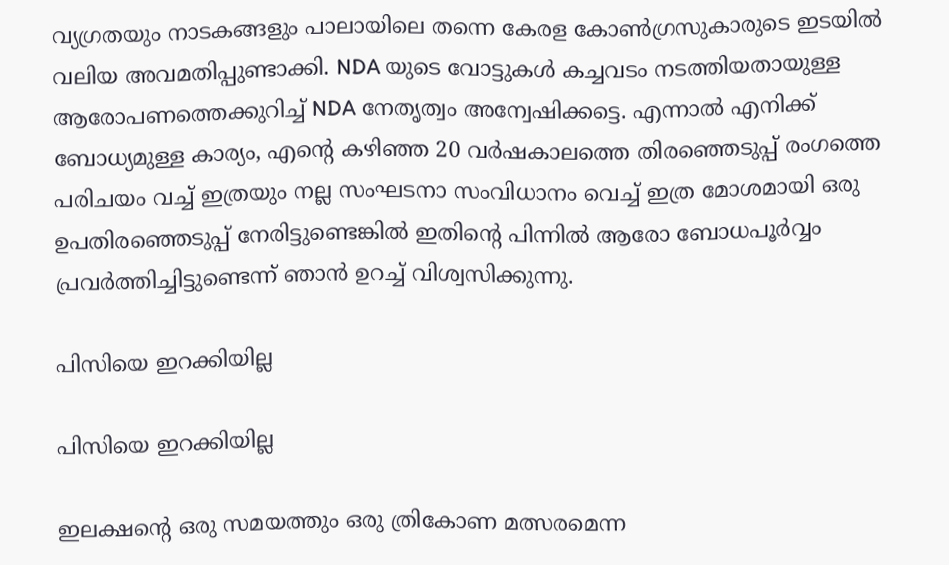വ്യഗ്രതയും നാടകങ്ങളും പാലായിലെ തന്നെ കേരള കോൺഗ്രസുകാരുടെ ഇടയിൽ വലിയ അവമതിപ്പുണ്ടാക്കി. NDA യുടെ വോട്ടുകൾ കച്ചവടം നടത്തിയതായുള്ള ആരോപണത്തെക്കുറിച്ച് NDA നേതൃത്വം അന്വേഷിക്കട്ടെ. എന്നാൽ എനിക്ക് ബോധ്യമുള്ള കാര്യം, എന്റെ കഴിഞ്ഞ 20 വർഷകാലത്തെ തിരഞ്ഞെടുപ്പ് രംഗത്തെ പരിചയം വച്ച് ഇത്രയും നല്ല സംഘടനാ സംവിധാനം വെച്ച് ഇത്ര മോശമായി ഒരു ഉപതിരഞ്ഞെടുപ്പ് നേരിട്ടുണ്ടെങ്കിൽ ഇതിന്റെ പിന്നിൽ ആരോ ബോധപൂർവ്വം പ്രവർത്തിച്ചിട്ടുണ്ടെന്ന് ഞാൻ ഉറച്ച് വിശ്വസിക്കുന്നു.

പിസിയെ ഇറക്കിയില്ല

പിസിയെ ഇറക്കിയില്ല

ഇലക്ഷന്റെ ഒരു സമയത്തും ഒരു ത്രികോണ മത്സരമെന്ന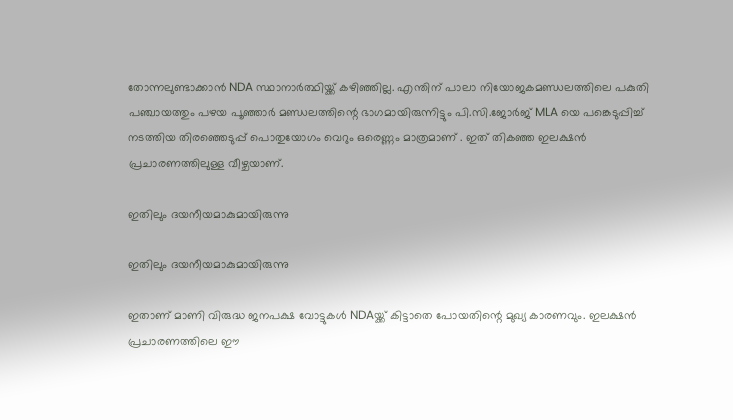തോന്നലുണ്ടാക്കാൻ NDA സ്ഥാനാർത്ഥിയ്ക്ക് കഴിഞ്ഞില്ല. എന്തിന് പാലാ നിയോജകമണ്ഡലത്തിലെ പകുതി പഞ്ചായത്തും പഴയ പൂഞ്ഞാർ മണ്ഡലത്തിന്റെ ഭാഗമായിരുന്നിട്ടും പി.സി.ജോർജ് MLA യെ പങ്കെടുപ്പിച്ച് നടത്തിയ തിരഞ്ഞെടുപ്പ് പൊതുയോഗം വെറും ഒരെണ്ണം മാത്രമാണ് . ഇത് തികഞ്ഞ ഇലക്ഷൻ പ്രചാരണത്തിലുള്ള വീഴ്ചയാണ്.

ഇതിലും ദയനീയമാകുമായിരുന്നു

ഇതിലും ദയനീയമാകുമായിരുന്നു

ഇതാണ് മാണി വിരുദ്ധ ജനപക്ഷ വോട്ടുകൾ NDAയ്ക്ക് കിട്ടാതെ പോയതിന്റെ മുഖ്യ കാരണവും. ഇലക്ഷൻ പ്രചാരണത്തിലെ ഈ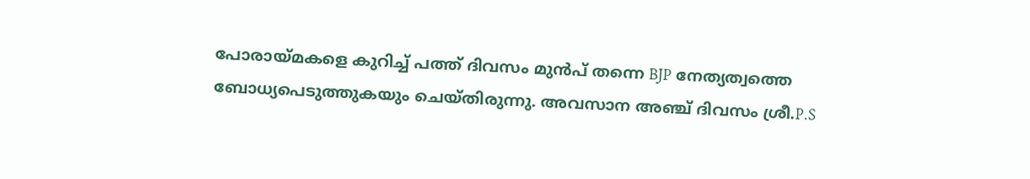പോരായ്മകളെ കുറിച്ച് പത്ത് ദിവസം മുൻപ് തന്നെ BJP നേത്യത്വത്തെ ബോധ്യപെടുത്തുകയും ചെയ്തിരുന്നു. അവസാന അഞ്ച് ദിവസം ശ്രീ.P.S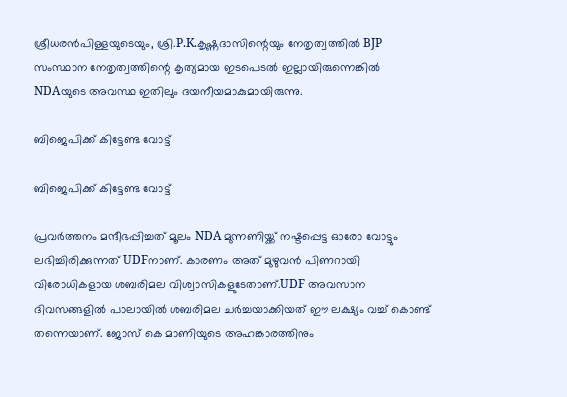ശ്രീധരൻപിള്ളയുടെയും, ശ്രി.P.K.കൃഷ്ണദാസിന്റെയും നേതൃത്വത്തിൽ BJP സംസ്ഥാന നേതൃത്വത്തിന്റെ കൃത്യമായ ഇടപെടൽ ഇല്ലായിരുന്നെങ്കിൽ NDAയുടെ അവസ്ഥ ഇതിലും ദയനീയമാകുമായിരുന്നു.

ബിജെപിക്ക് കിട്ടേണ്ട വോട്ട്

ബിജെപിക്ക് കിട്ടേണ്ട വോട്ട്

പ്രവർത്തനം മന്ദീഭപ്പിച്ചത് മൂലം NDA മുന്നണിയ്ക്ക് നഷ്ടപ്പെട്ട ഓരോ വോട്ടും ലഭിച്ചിരിക്കുന്നത് UDFനാണ്. കാരണം അത് മുഴുവൻ പിണറായി വിരോധികളായ ശബരിമല വിശ്വാസികളുടേതാണ്.UDF അവസാന ദിവസങ്ങളിൽ പാലായിൽ ശബരിമല ചർച്ചയാക്കിയത് ഈ ലക്ഷ്യം വച്ച് കൊണ്ട് തന്നെയാണ്. ജോസ് കെ മാണിയുടെ അഹങ്കാരത്തിനും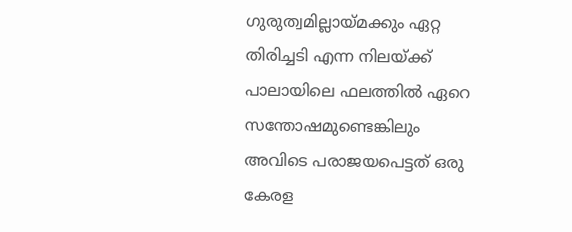ഗുരുത്വമില്ലായ്മക്കും ഏറ്റ തിരിച്ചടി എന്ന നിലയ്ക്ക് പാലായിലെ ഫലത്തിൽ ഏറെ സന്തോഷമുണ്ടെങ്കിലും അവിടെ പരാജയപെട്ടത് ഒരു കേരള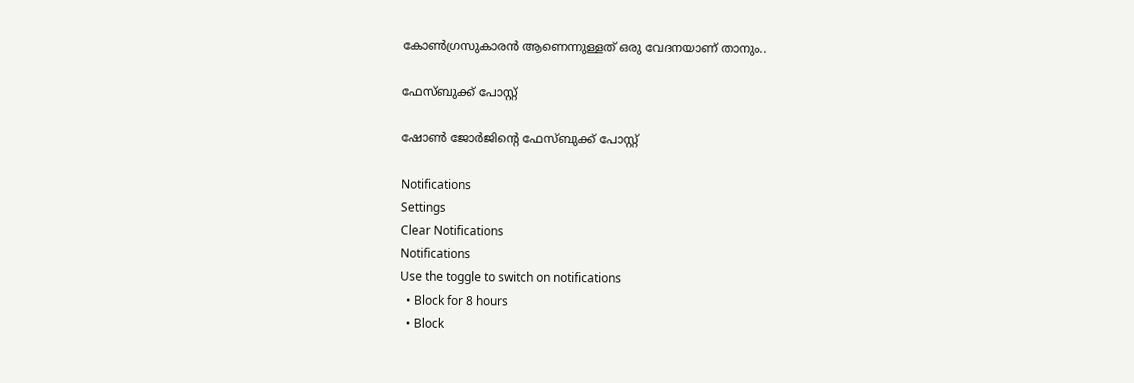കോൺഗ്രസുകാരൻ ആണെന്നുള്ളത് ഒരു വേദനയാണ് താനും..

ഫേസ്ബുക്ക് പോസ്റ്റ്

ഷോൺ ജോർജിന്റെ ഫേസ്ബുക്ക് പോസ്റ്റ്

Notifications
Settings
Clear Notifications
Notifications
Use the toggle to switch on notifications
  • Block for 8 hours
  • Block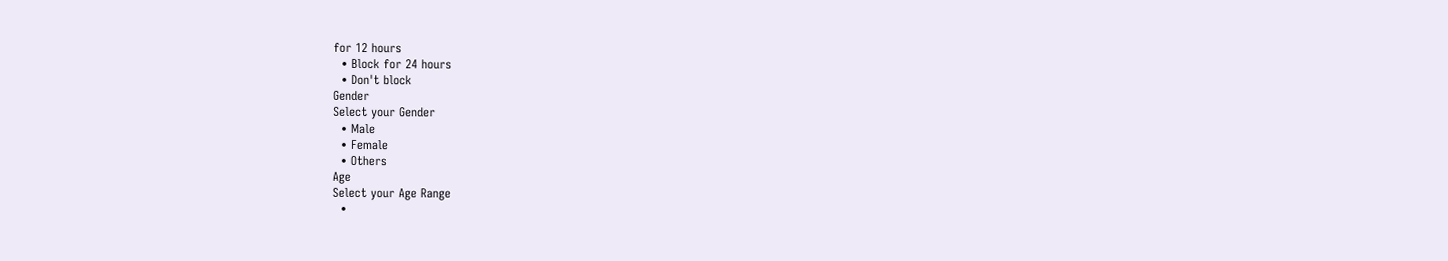for 12 hours
  • Block for 24 hours
  • Don't block
Gender
Select your Gender
  • Male
  • Female
  • Others
Age
Select your Age Range
  •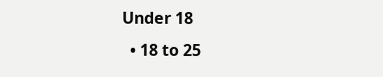Under 18
  • 18 to 25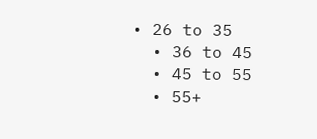• 26 to 35
  • 36 to 45
  • 45 to 55
  • 55+